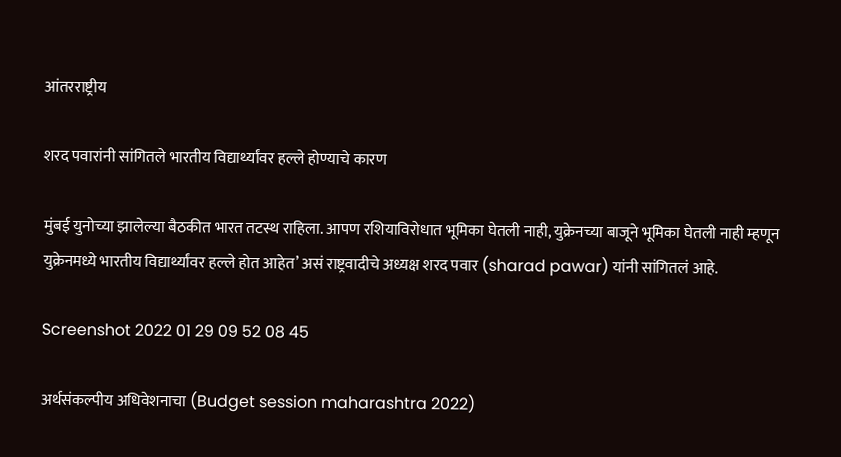आंतरराष्ट्रीय

शरद पवारांनी सांगितले भारतीय विद्यार्थ्यांवर हल्ले होण्याचे कारण

मुंबई युनोच्या झालेल्या बैठकीत भारत तटस्थ राहिला. आपण रशियाविरोधात भूमिका घेतली नाही, युक्रेनच्या बाजूने भूमिका घेतली नाही म्हणून युक्रेनमध्ये भारतीय विद्यार्थ्यांवर हल्ले होत आहेत’ असं राष्ट्रवादीचे अध्यक्ष शरद पवार (sharad pawar) यांनी सांगितलं आहे.

Screenshot 2022 01 29 09 52 08 45

अर्थसंकल्पीय अधिवेशनाचा (Budget session maharashtra 2022)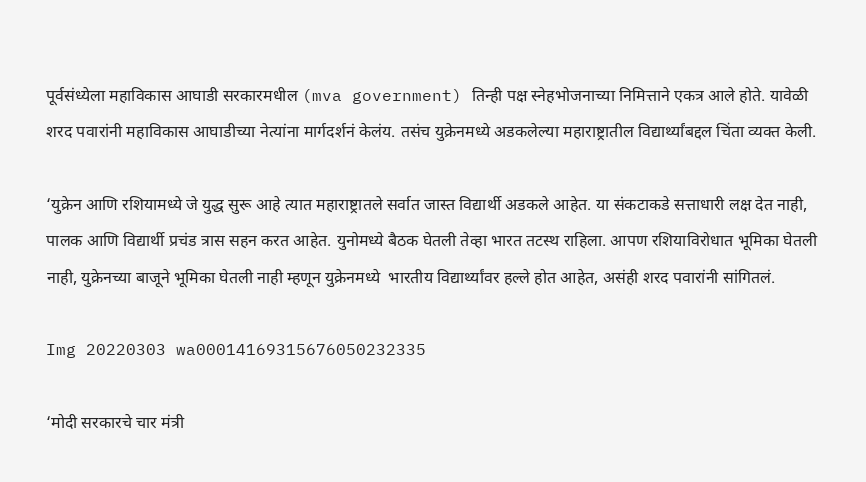पूर्वसंध्येला महाविकास आघाडी सरकारमधील (mva government) तिन्ही पक्ष स्नेहभोजनाच्या निमित्ताने एकत्र आले होते. यावेळी शरद पवारांनी महाविकास आघाडीच्या नेत्यांना मार्गदर्शनं केलंय. तसंच युक्रेनमध्ये अडकलेल्या महाराष्ट्रातील विद्यार्थ्यांबद्दल चिंता व्यक्त केली.

‘युक्रेन आणि रशियामध्ये जे युद्ध सुरू आहे त्यात महाराष्ट्रातले सर्वात जास्त विद्यार्थी अडकले आहेत. या संकटाकडे सत्ताधारी लक्ष देत नाही, पालक आणि विद्यार्थी प्रचंड त्रास सहन करत आहेत. युनोमध्ये बैठक घेतली तेव्हा भारत तटस्थ राहिला. आपण रशियाविरोधात भूमिका घेतली नाही, युक्रेनच्या बाजूने भूमिका घेतली नाही म्हणून युक्रेनमध्ये  भारतीय विद्यार्थ्यांवर हल्ले होत आहेत, असंही शरद पवारांनी सांगितलं.

Img 20220303 wa00014169315676050232335

‘मोदी सरकारचे चार मंत्री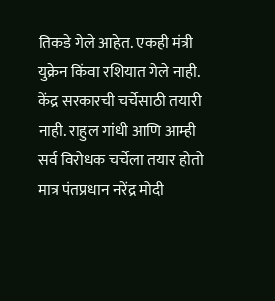तिकडे गेले आहेत. एकही मंत्री युक्रेन किंवा रशियात गेले नाही. केंद्र सरकारची चर्चेसाठी तयारी नाही. राहुल गांधी आणि आम्ही सर्व विरोधक चर्चेला तयार होतो मात्र पंतप्रधान नरेंद्र मोदी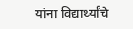यांना विद्यार्थ्यांचे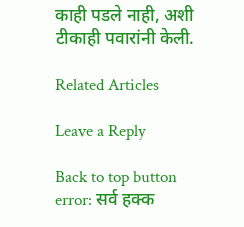काही पडले नाही, अशी टीकाही पवारांनी केली.

Related Articles

Leave a Reply

Back to top button
error: सर्व हक्क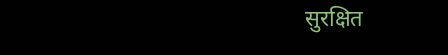सुरक्षित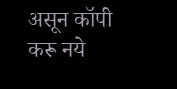असून कॉपी करू नये